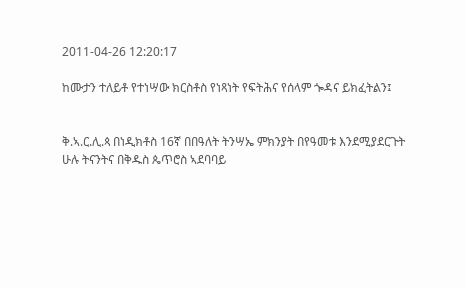2011-04-26 12:20:17

ከሙታን ተለይቶ የተነሣው ክርስቶስ የነጻነት የፍትሕና የሰላም ጐዳና ይክፈትልን፤


ቅ.ኣ.ር.ሊ.ጳ በነዲክቶስ 16ኛ በበዓለት ትንሣኤ ምክንያት በየዓመቱ እንደሚያደርጉት ሁሉ ትናንትና በቅዱስ ጴጥሮስ ኣደባባይ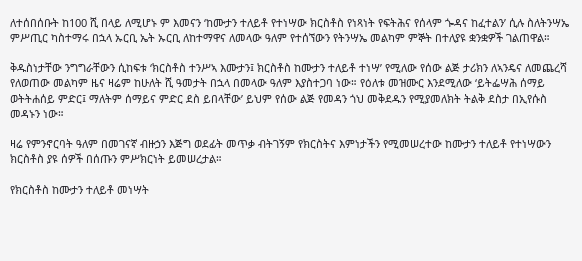ለተሰበሰቡት ከ100 ሺ በላይ ለሚሆኑ ም እመናን ‘ከሙታን ተለይቶ የተነሣው ክርስቶስ የነጻነት የፍትሕና የሰላም ጐዳና ከፈተልን’ ሲሉ ስለትንሣኤ ምሥጢር ካስተማሩ በኋላ ኡርቢ ኤት ኡርቢ ለከተማዋና ለመላው ዓለም የተሰኘውን የትንሣኤ መልካም ምኞት በተለያዩ ቋንቋዎች ገልጠዋል።

ቅዱስነታቸው ንግግራቸውን ሲከፍቱ ‘ክርስቶስ ተንሥኣ እሙታን፤ ክርስቶስ ከሙታን ተለይቶ ተነሣ’ የሚለው የሰው ልጅ ታሪክን ለኣንዴና ለመጨረሻ የለወጠው መልካም ዜና ዛሬም ከሁለት ሺ ዓመታት በኋላ በመላው ዓለም እያስተጋባ ነው። የዕለቱ መዝሙር እንደሚለው ‘ይትፌሣሕ ሰማይ ወትትሐሰይ ምድር፤ ማለትም ሰማይና ምድር ደስ ይበላቸው’ ይህም የሰው ልጅ የመዳን ጎህ መቅደዱን የሚያመለክት ትልቅ ደስታ በኢየሱስ መዳኑን ነው።

ዛሬ የምንኖርባት ዓለም በመገናኛ ብዙኃን እጅግ ወደፊት መጥቃ ብትገኝም የክርስትና እምነታችን የሚመሠረተው ከሙታን ተለይቶ የተነሣውን ክርስቶስ ያዩ ሰዎች በሰጡን ምሥክርነት ይመሠረታል።

የክርስቶስ ከሙታን ተለይቶ መነሣት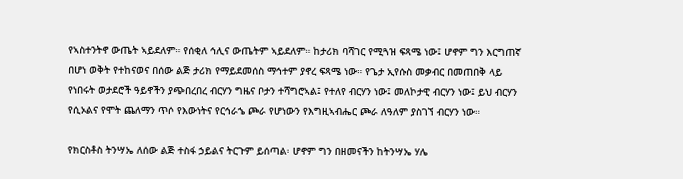የኣስተንትኖ ውጤት ኣይደለም። የሰቂለ ኅሊና ውጤትም ኣይደለም። ከታሪክ ባሻገር የሚጓዝ ፍጻሜ ነው፤ ሆኖም ግን እርግጠኛ በሆነ ወቅት የተከናወና በሰው ልጅ ታሪክ የማይደመሰስ ማኅተም ያኖረ ፍጻሜ ነው። የጌታ ኢየሱስ መቃብር በመጠበቅ ላይ የነበሩት ወታደሮች ዓይኖችን ያጭበረበረ ብርሃን ግዜና ቦታን ተሻግሮኣል፤ የተለየ ብርሃን ነው፤ መለኮታዊ ብርሃን ነው፤ ይህ ብርሃን የሲኦልና የሞት ጨለማን ጥሶ የእውነትና የርኅራኄ ጮራ የሆነውን የእግዚኣብሔር ጮራ ለዓለም ያስገኘ ብርሃን ነው።

የክርስቶስ ትንሣኤ ለሰው ልጅ ተስፋ ኃይልና ትርጉም ይሰጣል፡ ሆኖም ግን በዘመናችን ከትንሣኤ ሃሌ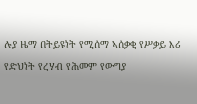ሉያ ዜማ በትይዩነት የሚሰማ ኣሰቃቂ የሥቃይ እሪ የድህነት የረሃብ የሕመም የውግያ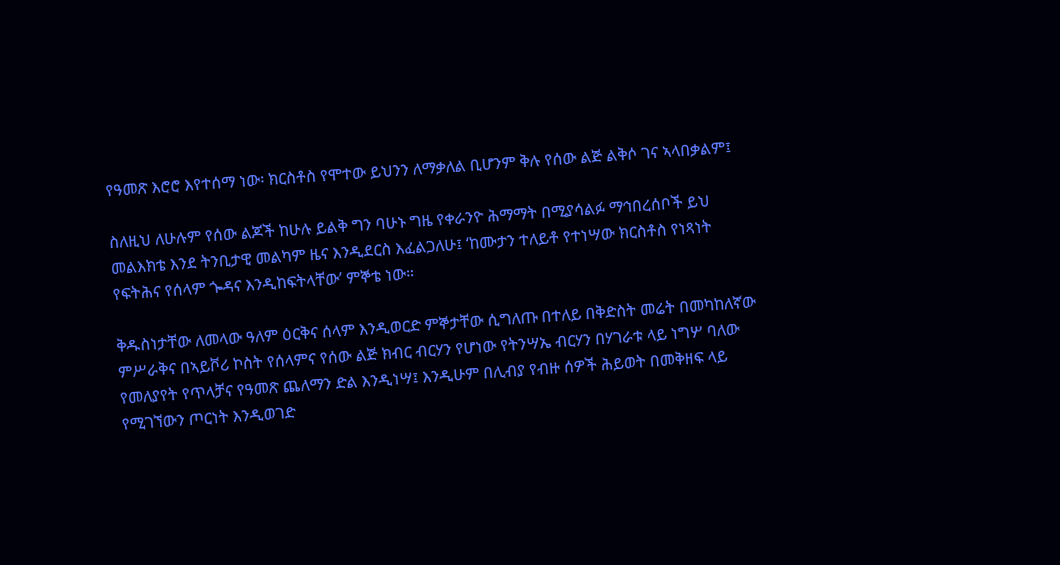የዓመጽ እሮሮ እየተሰማ ነው፡ ክርስቶስ የሞተው ይህንን ለማቃለል ቢሆንም ቅሉ የሰው ልጅ ልቅሶ ገና ኣላበቃልም፤

ስለዚህ ለሁሉም የሰው ልጆች ከሁሉ ይልቅ ግን ባሁኑ ግዜ የቀራንዮ ሕማማት በሚያሳልፉ ማኅበረሰቦች ይህ መልእክቴ እንደ ትንቢታዊ መልካም ዜና እንዲደርስ እፈልጋለሁ፤ ‘ከሙታን ተለይቶ የተነሣው ክርስቶስ የነጻነት የፍትሕና የሰላም ጐዳና እንዲከፍትላቸው’ ምኞቴ ነው።

ቅዱስነታቸው ለመላው ዓለም ዕርቅና ሰላም እንዲወርድ ምኞታቸው ሲግለጡ በተለይ በቅድስት መሬት በመካከለኛው ምሥራቅና በኣይቮሪ ኮስት የሰላምና የሰው ልጅ ክብር ብርሃን የሆነው የትንሣኤ ብርሃን በሃገራቱ ላይ ነግሦ ባለው የመለያየት የጥላቻና የዓመጽ ጨለማን ድል እንዲነሣ፤ እንዲሁም በሊብያ የብዙ ሰዎች ሕይወት በመቅዘፍ ላይ የሚገኘውን ጦርነት እንዲወገድ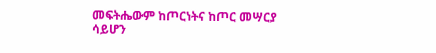መፍትሔውም ከጦርነትና ከጦር መሣርያ ሳይሆን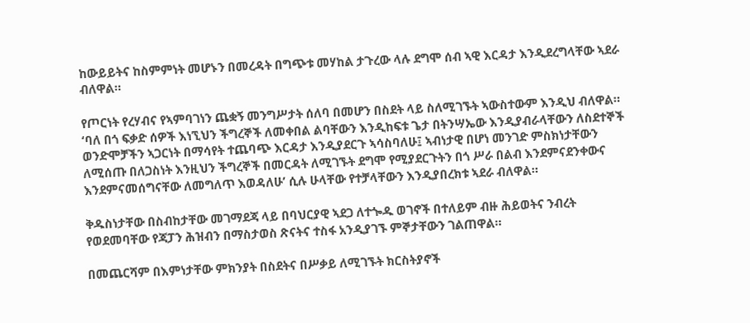ከውይይትና ከስምምነት መሆኑን በመረዳት በግጭቱ መሃከል ታጉረው ላሉ ደግሞ ሰብ ኣዊ እርዳታ እንዲደረግላቸው ኣደራ ብለዋል።

የጦርነት የረሃብና የኣምባገነን ጨቋኝ መንግሥታት ሰለባ በመሆን በስደት ላይ ስለሚገኙት ኣውስተውም እንዲህ ብለዋል። ‘ባለ በጎ ፍቃድ ሰዎች እነኚህን ችግረኞች ለመቀበል ልባቸውን እንዲከፍቱ ጌታ በትንሣኤው እንዲያብራላቸውን ለስደተኞች ወንድሞቻችን ኣጋርነት በማሳየት ተጨባጭ እርዳታ እንዲያደርጉ ኣሳስባለሁ፤ ኣብነታዊ በሆነ መንገድ ምስክነታቸውን ለሚሰጡ በለጋስነት እንዚህን ችግረኞች በመርዳት ለሚገኙት ደግሞ የሚያደርጉትን በጎ ሥራ በልብ እንደምናደንቀውና እንደምናመሰግናቸው ለመግለጥ እወዳለሁ’ ሲሉ ሁላቸው የተቻላቸውን እንዲያበረክቱ ኣደራ ብለዋል።

ቅዱስነታቸው በስብከታቸው መገማደጃ ላይ በባህርያዊ ኣደጋ ለተጐዱ ወገኖች በተለይም ብዙ ሕይወትና ንብረት የወደመባቸው የጃፓን ሕዝብን በማስታወስ ጽናትና ተስፋ አንዲያገኙ ምኞታቸውን ገልጠዋል።

በመጨርሻም በእምነታቸው ምክንያት በስደትና በሥቃይ ለሚገኙት ክርስትያኖች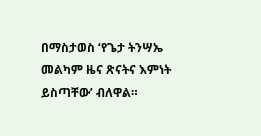በማስታወስ ‘የጌታ ትንሣኤ መልካም ዜና ጽናትና እምነት ይስጣቸው’ ብለዋል።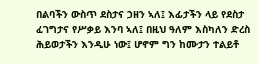በልባችን ውስጥ ደስታና ኃዘን ኣለ፤ እፊታችን ላይ የደስታ ፈገግታና የሥቃይ እንባ ኣለ፤ በዚህ ዓለም እስካለን ድረስ ሕይወታችን እንዲሁ ነው፤ ሆኖም ግን ከሙታን ተልይቶ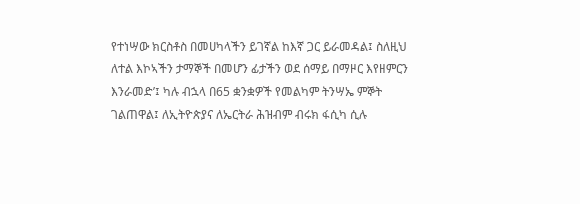የተነሣው ክርስቶስ በመሀካላችን ይገኛል ከእኛ ጋር ይራመዳል፤ ስለዚህ ለተል እኮኣችን ታማኞች በመሆን ፊታችን ወደ ሰማይ በማዞር እየዘምርን እንራመድ’፤ ካሉ ብኋላ በ65 ቋንቋዎች የመልካም ትንሣኤ ምኞት ገልጠዋል፤ ለኢትዮጵያና ለኤርትራ ሕዝብም ብሩክ ፋሲካ ሲሉ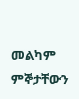መልካም ምኞታቸውን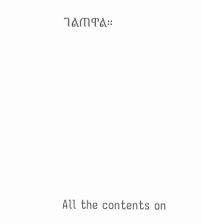ገልጠዋል።







All the contents on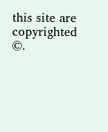this site are copyrighted ©.